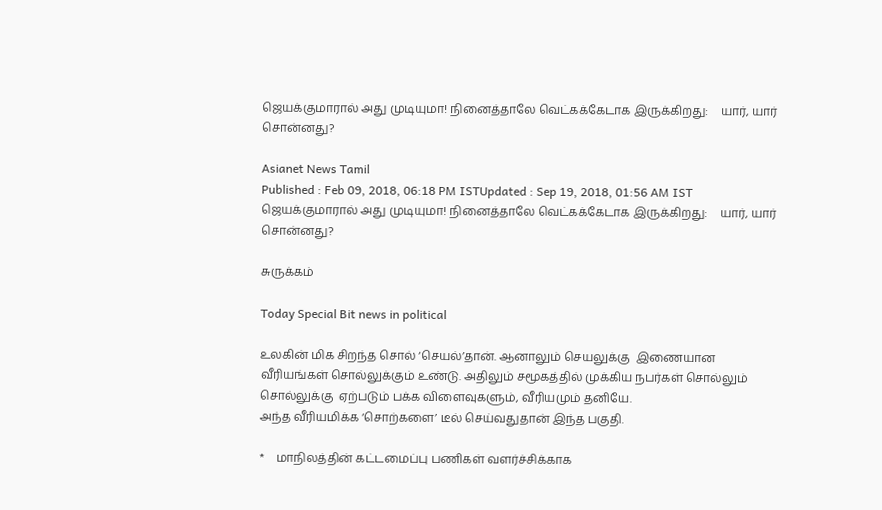ஜெயக்குமாரால் அது முடியுமா! நினைத்தாலே வெட்கக்கேடாக இருக்கிறது:    யார், யார் சொன்னது?

Asianet News Tamil
Published : Feb 09, 2018, 06:18 PM ISTUpdated : Sep 19, 2018, 01:56 AM IST
ஜெயக்குமாரால் அது முடியுமா! நினைத்தாலே வெட்கக்கேடாக இருக்கிறது:    யார், யார் சொன்னது?

சுருக்கம்

Today Special Bit news in political

உலகின் மிக சிறந்த சொல் ‘செயல்’தான். ஆனாலும் செயலுக்கு  இணையான வீரியங்கள் சொல்லுக்கும் உண்டு. அதிலும் சமூகத்தில் முக்கிய நபர்கள் சொல்லும் சொல்லுக்கு  ஏற்படும் பக்க விளைவுகளும், வீரியமும் தனியே.
அந்த வீரியமிக்க ‘சொற்களை’ டீல் செய்வதுதான் இந்த பகுதி.

*    மாநிலத்தின் கட்டமைப்பு பணிகள் வளர்ச்சிக்காக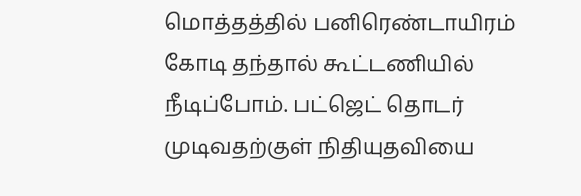மொத்தத்தில் பனிரெண்டாயிரம் கோடி தந்தால் கூட்டணியில் நீடிப்போம். பட்ஜெட் தொடர் முடிவதற்குள் நிதியுதவியை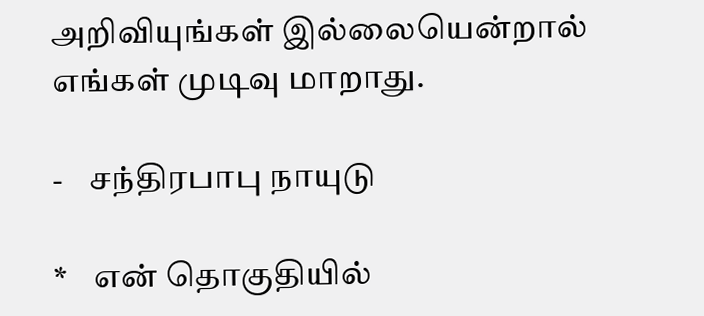அறிவியுங்கள் இல்லையென்றால் எங்கள் முடிவு மாறாது.

-    சந்திரபாபு நாயுடு

*    என் தொகுதியில்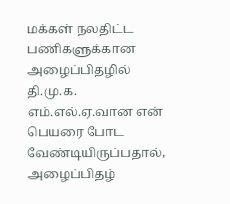மக்கள் நலதிட்ட பணிகளுக்கான அழைப்பிதழில் தி.மு.க. எம்.எல்.ஏ.வான என் பெயரை போட வேண்டியிருப்பதால், அழைப்பிதழ்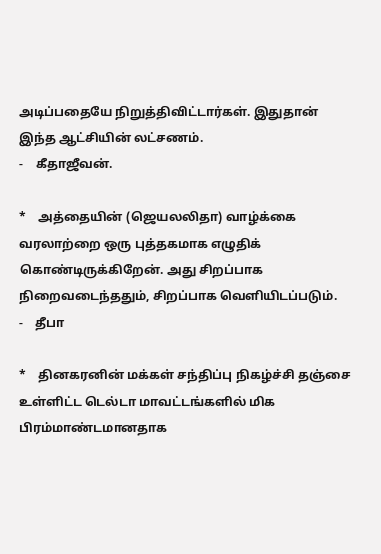அடிப்பதையே நிறுத்திவிட்டார்கள். இதுதான் இந்த ஆட்சியின் லட்சணம்.
-    கீதாஜீவன்.

*    அத்தையின் (ஜெயலலிதா) வாழ்க்கை வரலாற்றை ஒரு புத்தகமாக எழுதிக் கொண்டிருக்கிறேன். அது சிறப்பாக நிறைவடைந்ததும், சிறப்பாக வெளியிடப்படும்.
-    தீபா

*    தினகரனின் மக்கள் சந்திப்பு நிகழ்ச்சி தஞ்சை உள்ளிட்ட டெல்டா மாவட்டங்களில் மிக பிரம்மாண்டமானதாக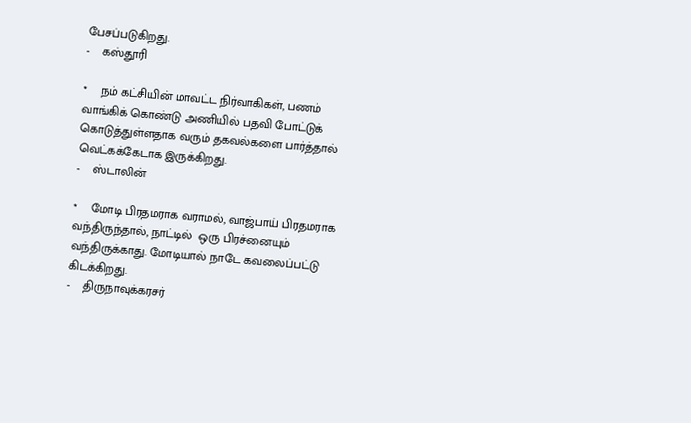பேசப்படுகிறது.
-    கஸ்தூரி

*    நம் கட்சியின் மாவட்ட நிர்வாகிகள், பணம் வாங்கிக் கொண்டு அணியில் பதவி போட்டுக் கொடுத்துள்ளதாக வரும் தகவல்களை பார்த்தால் வெட்கக்கேடாக இருக்கிறது.
-    ஸ்டாலின்

*    மோடி பிரதமராக வராமல், வாஜ்பாய் பிரதமராக வந்திருந்தால், நாட்டில்  ஒரு பிரச்னையும் வந்திருக்காது. மோடியால் நாடே கவலைப்பட்டு கிடக்கிறது.
-    திருநாவுக்கரசர்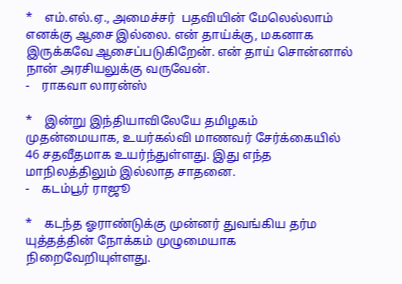*    எம்.எல்.ஏ., அமைச்சர்  பதவியின் மேலெல்லாம் எனக்கு ஆசை இல்லை. என் தாய்க்கு, மகனாக இருக்கவே ஆசைப்படுகிறேன். என் தாய் சொன்னால் நான் அரசியலுக்கு வருவேன்.
-    ராகவா லாரன்ஸ்

*    இன்று இந்தியாவிலேயே தமிழகம் முதன்மையாக, உயர்கல்வி மாணவர் சேர்க்கையில் 46 சதவீதமாக உயர்ந்துள்ளது. இது எந்த மாநிலத்திலும் இல்லாத சாதனை.
-    கடம்பூர் ராஜூ

*    கடந்த ஓராண்டுக்கு முன்னர் துவங்கிய தர்ம யுத்தத்தின் நோக்கம் முழுமையாக நிறைவேறியுள்ளது.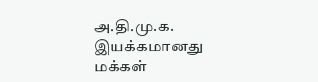அ.தி.மு.க. இயக்கமானது மக்கள்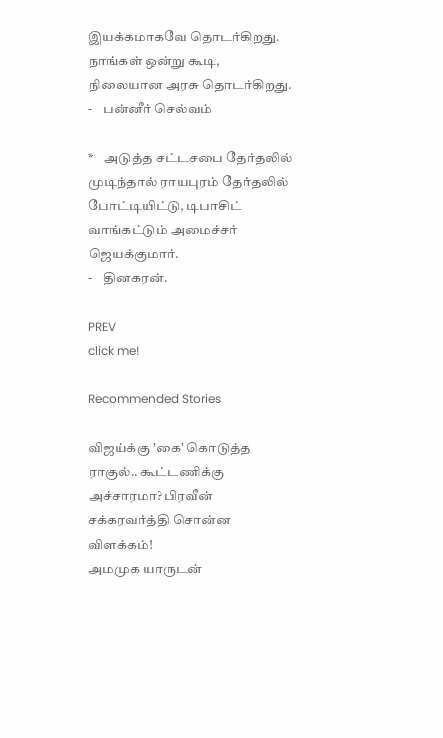இயக்கமாகவே தொடர்கிறது. நாங்கள் ஒன்று கூடி, நிலையான அரசு தொடர்கிறது.
-    பன்னீர் செல்வம்

*    அடுத்த சட்டசபை தேர்தலில் முடிந்தால் ராயபுரம் தேர்தலில் போட்டியிட்டு, டிபாசிட் வாங்கட்டும் அமைச்சர் ஜெயக்குமார்.
-    தினகரன்.

PREV
click me!

Recommended Stories

விஜய்க்கு 'கை' கொடுத்த ராகுல்.. கூட்டணிக்கு அச்சாரமா? பிரவீன் சக்கரவர்த்தி சொன்ன விளக்கம்!
அமமுக யாருடன்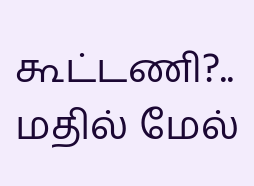கூட்டணி?.. மதில் மேல்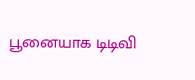பூனையாக டிடிவி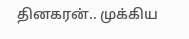தினகரன்.. முக்கிய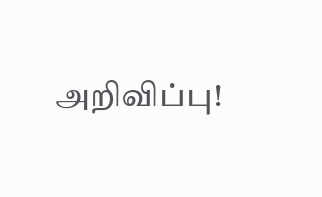அறிவிப்பு!